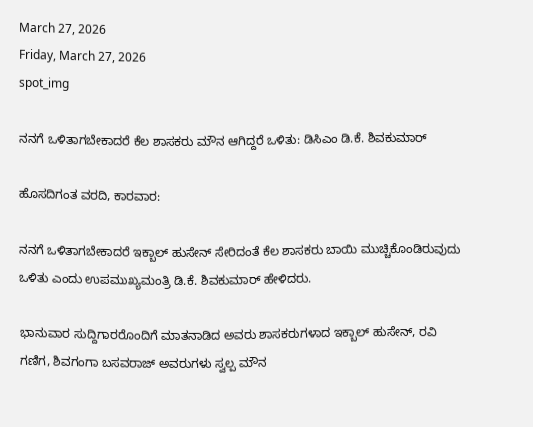March 27, 2026
Friday, March 27, 2026
spot_img

ನನಗೆ ಒಳಿತಾಗಬೇಕಾದರೆ ಕೆಲ ಶಾಸಕರು ಮೌನ ಆಗಿದ್ದರೆ ಒಳಿತು: ಡಿಸಿಎಂ ಡಿ.ಕೆ. ಶಿವಕುಮಾರ್

ಹೊಸದಿಗಂತ ವರದಿ, ಕಾರವಾರ:

ನನಗೆ ಒಳಿತಾಗಬೇಕಾದರೆ ಇಕ್ಬಾಲ್ ಹುಸೇನ್ ಸೇರಿದಂತೆ ಕೆಲ ಶಾಸಕರು ಬಾಯಿ ಮುಚ್ಚಿಕೊಂಡಿರುವುದು ಒಳಿತು ಎಂದು ಉಪಮುಖ್ಯಮಂತ್ರಿ ಡಿ.ಕೆ. ಶಿವಕುಮಾರ್ ಹೇಳಿದರು.

ಭಾನುವಾರ ಸುದ್ದಿಗಾರರೊಂದಿಗೆ ಮಾತನಾಡಿದ ಅವರು ಶಾಸಕರುಗಳಾದ ಇಕ್ಬಾಲ್ ಹುಸೇನ್, ರವಿ ಗಣಿಗ, ಶಿವಗಂಗಾ ಬಸವರಾಜ್ ಅವರುಗಳು ಸ್ವಲ್ಪ ಮೌನ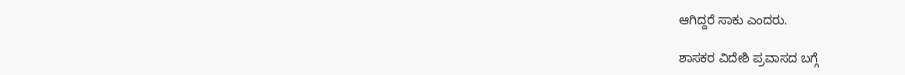ಆಗಿದ್ದರೆ ಸಾಕು ಎಂದರು.

ಶಾಸಕರ ವಿದೇಶಿ ಪ್ರವಾಸದ ಬಗ್ಗೆ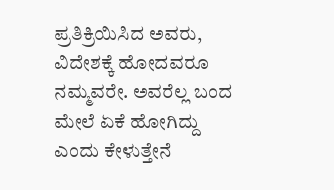ಪ್ರತಿಕ್ರಿಯಿಸಿದ ಅವರು, ವಿದೇಶಕ್ಕೆ ಹೋದವರೂ ನಮ್ಮವರೇ. ಅವರೆಲ್ಲ ಬಂದ ಮೇಲೆ ಏಕೆ ಹೋಗಿದ್ದು ಎಂದು ಕೇಳುತ್ತೇನೆ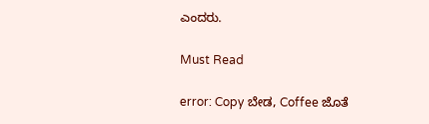ಎಂದರು.

Must Read

error: Copy ಬೇಡ, Coffee ಜೊತೆ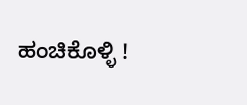ಹಂಚಿಕೊಳ್ಳಿ !